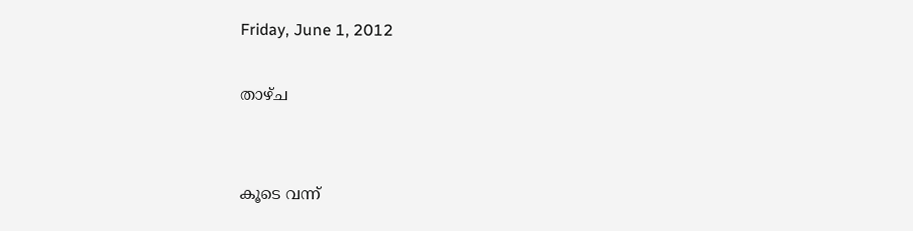Friday, June 1, 2012

താഴ്ച


കൂടെ വന്ന്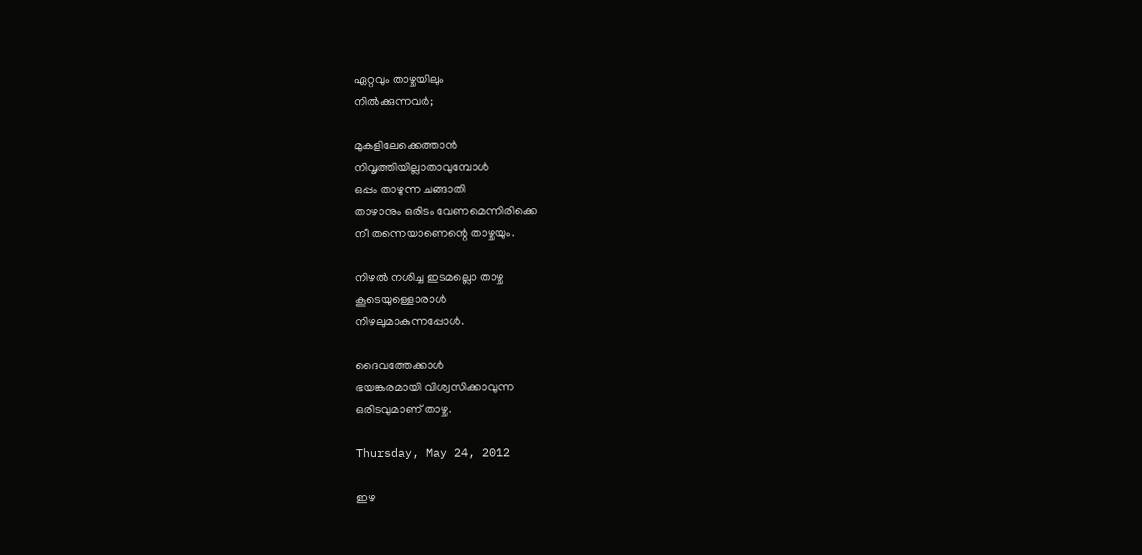ഏറ്റവും താഴ്ചയിലും
നിൽക്കുന്നവർ;

മുകളിലേക്കെത്താൻ
നിവൃത്തിയില്ലാതാവുമ്പോൾ
ഒപ്പം താഴുന്ന ചങ്ങാതി
താഴാനും ഒരിടം വേണമെന്നിരിക്കെ
നീ തന്നെയാണെന്റെ താഴ്ചയും.

നിഴൽ നശിച്ച ഇടമല്ലൊ താഴ്ച
കൂടെയുള്ളൊരാൾ
നിഴലുമാകുന്നപ്പോൾ.

ദൈവത്തേക്കാൾ
ഭയങ്കരമായി വിശ്വസിക്കാവുന്ന
ഒരിടവുമാണ് താഴ്ച.

Thursday, May 24, 2012

ഇഴ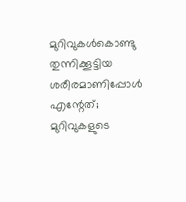മുറിവുകള്‍കൊണ്ടു തുന്നിക്കൂട്ടിയ
ശരീരമാണിപ്പോള്‍ എന്റേത്;
മുറിവുകളുടെ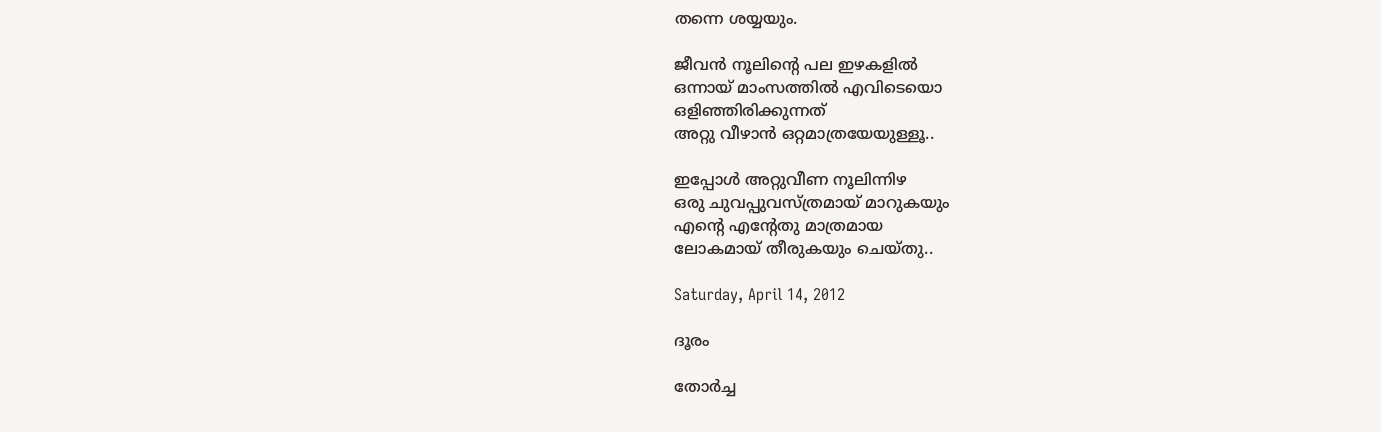തന്നെ ശയ്യയും.

ജീവന്‍ നൂലിന്റെ പല ഇഴകളില്‍
ഒന്നായ് മാംസത്തില്‍ എവിടെയൊ
ഒളിഞ്ഞിരിക്കുന്നത്
അറ്റു വീഴാന്‍ ഒറ്റമാത്രയേയുള്ളൂ..

ഇപ്പോള്‍ അറ്റുവീണ നൂലിന്നിഴ
ഒരു ചുവപ്പുവസ്ത്രമായ് മാറുകയും
എന്റെ എന്റേതു മാത്രമായ
ലോകമായ് തീരുകയും ചെയ്തു..

Saturday, April 14, 2012

ദൂരം

തോര്‍ച്ച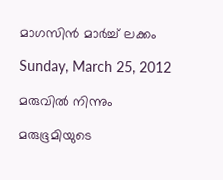മാഗസിന്‍ മാര്‍ച്ച് ലക്കം

Sunday, March 25, 2012

മരുവിൽ നിന്നും

മരുഭൂമിയുടെ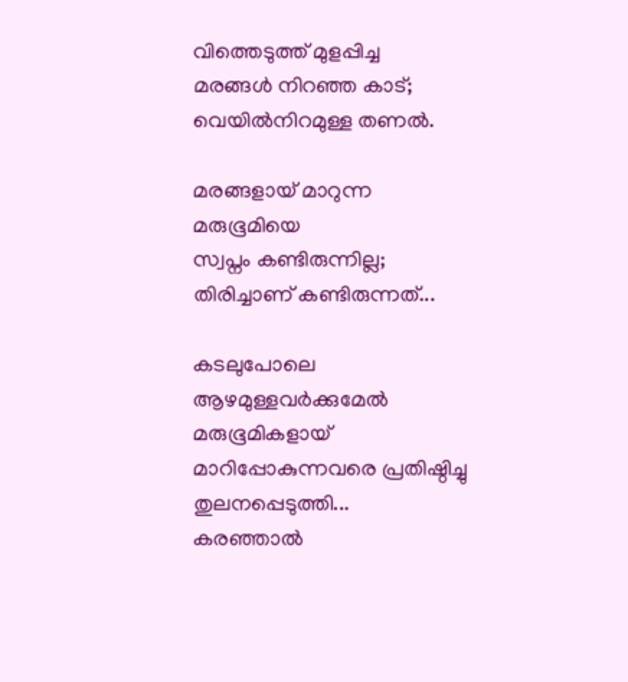വിത്തെടുത്ത് മുളപ്പിച്ച
മരങ്ങൾ നിറഞ്ഞ കാട്;
വെയിൽനിറമുള്ള തണൽ.

മരങ്ങളായ് മാറുന്ന മരുഭൂമിയെ
സ്വപ്നം കണ്ടിരുന്നില്ല;
തിരിച്ചാണ് കണ്ടിരുന്നത്...

കടലുപോലെ ആഴമുള്ളവർക്കുമേൽ
മരുഭൂമികളായ്
മാറിപ്പോകുന്നവരെ പ്രതിഷ്ഠിച്ചു
തുലനപ്പെടുത്തി...
കരഞ്ഞാൽ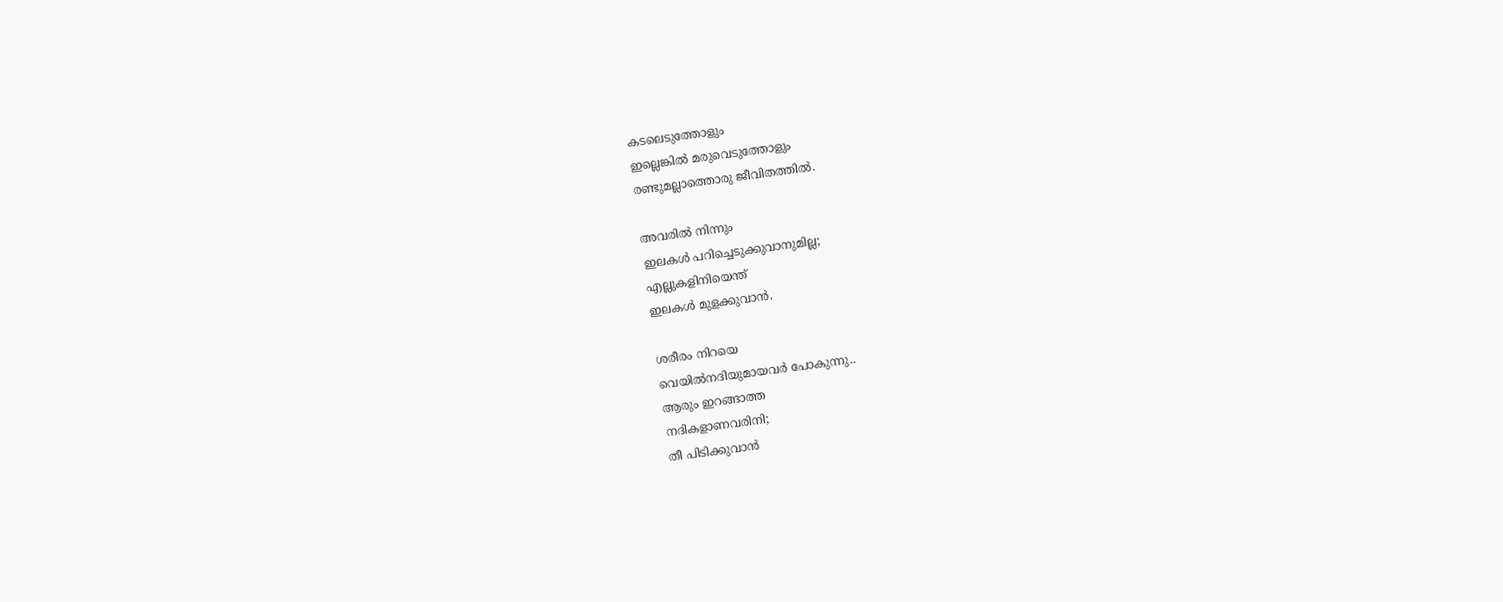കടലെടുത്തോളും
ഇല്ലെങ്കിൽ മരുവെടുത്തോളും
രണ്ടുമല്ലാത്തൊരു ജീവിതത്തിൽ.

അവരിൽ നിന്നും
ഇലകൾ പറിച്ചെടുക്കുവാനുമില്ല;
എല്ലുകളിനിയെന്ത്
ഇലകൾ മുളക്കുവാൻ.

ശരീരം നിറയെ
വെയിൽനദിയുമായവർ പോകുന്നു..
ആരും ഇറങ്ങാത്ത
നദികളാണവരിനി;
തീ പിടിക്കുവാൻ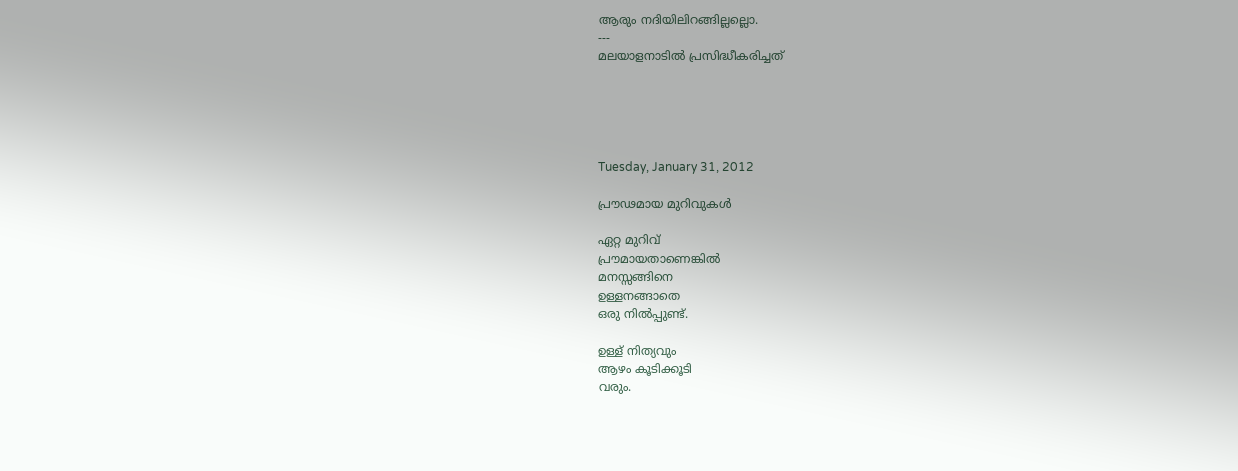ആരും നദിയിലിറങ്ങില്ലല്ലൊ.
---
മലയാളനാടിൽ പ്രസിദ്ധീകരിച്ചത്





Tuesday, January 31, 2012

പ്രൗഢമായ മുറിവുകൾ

ഏറ്റ മുറിവ്
പ്രൗമായതാണെങ്കിൽ
മനസ്സങ്ങിനെ
ഉള്ളനങ്ങാതെ
ഒരു നിൽപ്പുണ്ട്.

ഉള്ള് നിത്യവും
ആഴം കൂടിക്കൂടി
വരും.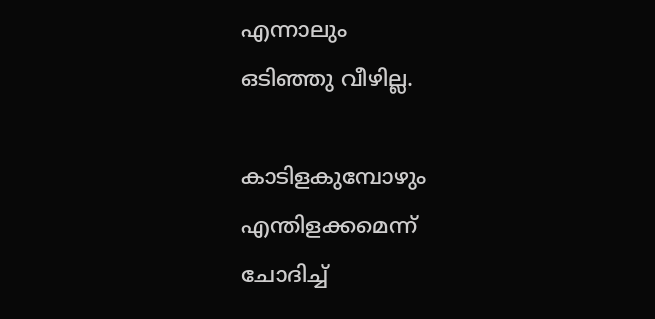എന്നാലും
ഒടിഞ്ഞു വീഴില്ല.

കാടിളകുമ്പോഴും
എന്തിളക്കമെന്ന്
ചോദിച്ച്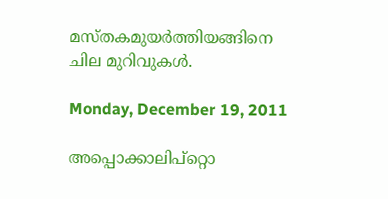മസ്തകമുയർത്തിയങ്ങിനെ
ചില മുറിവുകൾ.

Monday, December 19, 2011

അപ്പൊക്കാലിപ്റ്റൊ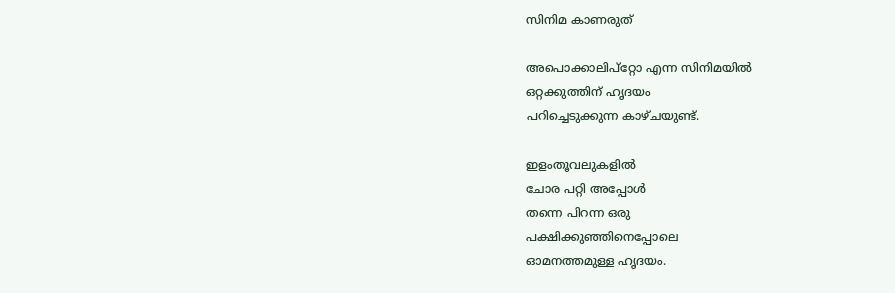സിനിമ കാണരുത്

അപൊക്കാലിപ്റ്റോ എന്ന സിനിമയിൽ
ഒറ്റക്കുത്തിന് ഹൃദയം
പറിച്ചെടുക്കുന്ന കാഴ്ചയുണ്ട്.

ഇളംതൂവലുകളിൽ
ചോര പറ്റി അപ്പോൾ
തന്നെ പിറന്ന ഒരു
പക്ഷിക്കുഞ്ഞിനെപ്പോലെ
ഓമനത്തമുള്ള ഹൃദയം.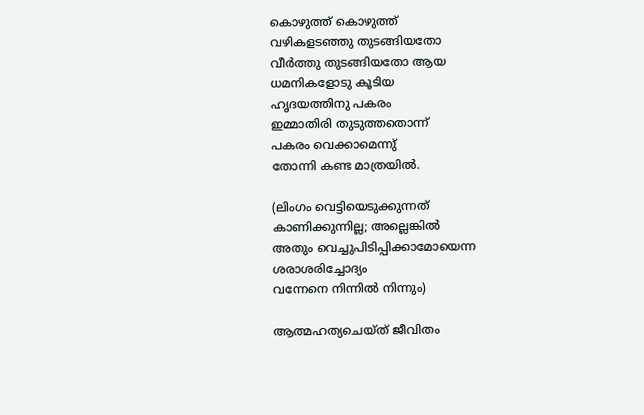കൊഴുത്ത് കൊഴുത്ത്
വഴികളടഞ്ഞു തുടങ്ങിയതോ
വീർത്തു തുടങ്ങിയതോ ആയ
ധമനികളോടു കൂടിയ
ഹൃദയത്തിനു പകരം
ഇമ്മാതിരി തുടുത്തതൊന്ന്
പകരം വെക്കാമെന്നു്
തോന്നി കണ്ട മാത്രയിൽ.

(ലിംഗം വെട്ടിയെടുക്കുന്നത്
കാണിക്കുന്നില്ല; അല്ലെങ്കിൽ
അതും വെച്ചുപിടിപ്പിക്കാമോയെന്ന
ശരാശരിച്ചോദ്യം
വന്നേനെ നിന്നിൽ‍ നിന്നും)

ആത്മഹത്യചെയ്ത് ജീവിതം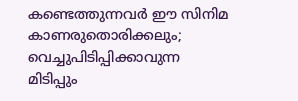കണ്ടെത്തുന്നവർ‍ ഈ സിനിമ
കാണരുതൊരിക്കലും;
വെച്ചുപിടിപ്പിക്കാവുന്ന
മിടിപ്പും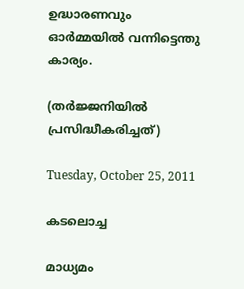ഉദ്ധാരണവും
ഓർമ്മയിൽ വന്നിട്ടെന്തു കാര്യം.

(തർജ്ജനിയിൽ പ്രസിദ്ധീകരിച്ചത്)

Tuesday, October 25, 2011

കടലൊച്ച

മാധ്യമം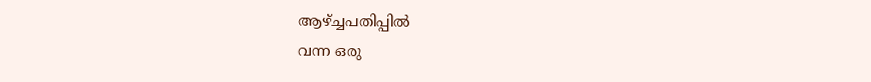ആഴ്ച്ചപതിപ്പിൽ
വന്ന ഒരു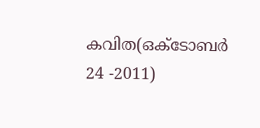കവിത(ഒക്ടോബർ 24 -2011)